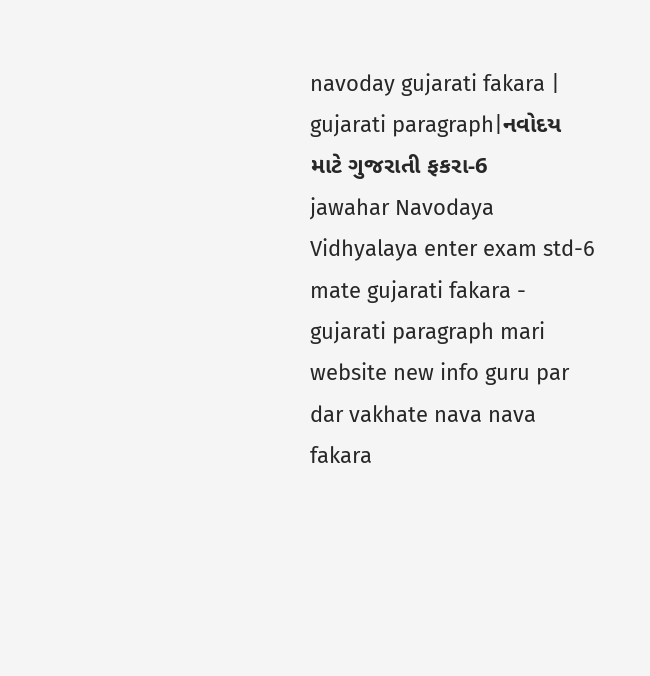navoday gujarati fakara | gujarati paragraph|નવોદય માટે ગુજરાતી ફકરા-6
jawahar Navodaya Vidhyalaya enter exam std-6 mate gujarati fakara - gujarati paragraph mari website new info guru par dar vakhate nava nava fakara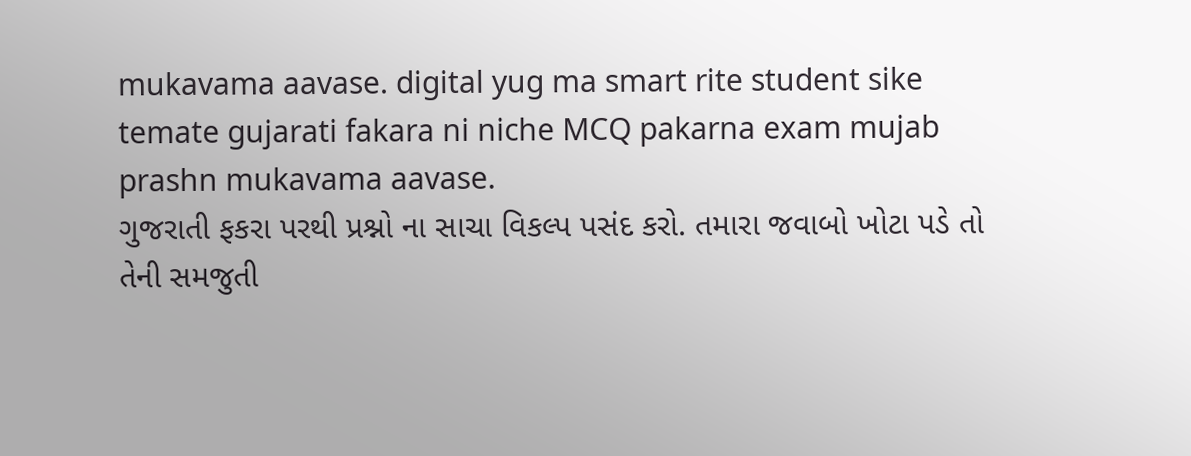mukavama aavase. digital yug ma smart rite student sike temate gujarati fakara ni niche MCQ pakarna exam mujab prashn mukavama aavase.
ગુજરાતી ફકરા પરથી પ્રશ્નો ના સાચા વિકલ્પ પસંદ કરો. તમારા જવાબો ખોટા પડે તો તેની સમજુતી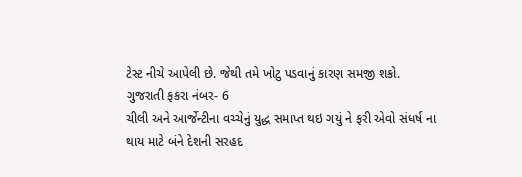ટેસ્ટ નીચે આપેલી છે. જેથી તમે ખોટુ પડવાનું કારણ સમજી શકો.
ગુજરાતી ફકરા નંબર- 6
ચીલી અને આર્જેન્ટીના વચ્ચેનું યુદ્ધ સમાપ્ત થઇ ગયું ને ફરી એવો સંધર્ષ ના
થાય માટે બંને દેશની સરહદ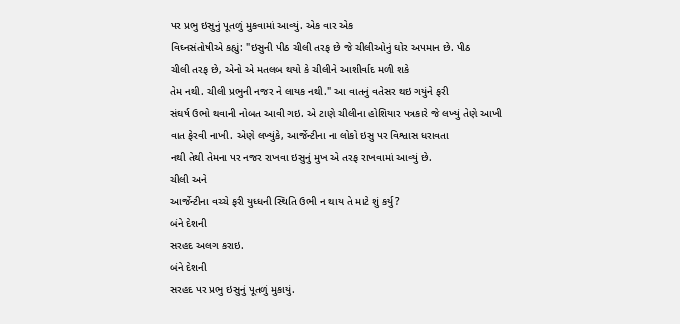પર પ્રભુ ઇસુનું પૂતળું મુકવામાં આવ્યું. એક વાર એક
વિઘ્નસંતોષીએ કહ્યું: "ઇસુની પીઠ ચીલી તરફ છે જે ચીલીઓનું ઘોર અપમાન છે. પીઠ
ચીલી તરફ છે, એનો એ મતલબ થયો કે ચીલીને આશીર્વાદ મળી શકે
તેમ નથી. ચીલી પ્રભુની નજર ને લાયક નથી." આ વાતનું વતેસર થઇ ગયુંને ફરી
સંઘર્ષ ઉભો થવાની નોબત આવી ગઇ. એ ટાણે ચીલીના હોશિયાર પત્રકારે જે લખ્યું તેણે આખી
વાત ફેરવી નાખી. એણે લખ્યુંકે, આર્જેન્ટીના ના લોકો ઇસુ પર વિશ્વાસ ધરાવતા
નથી તેથી તેમના પર નજર રાખવા ઇસુનું મુખ એ તરફ રાખવામાં આવ્યું છે.
ચીલી અને
આર્જેન્ટીના વચ્ચે ફરી યુધ્ધની સ્થિતિ ઉભી ન થાય તે માટે શું કર્યુ?
બંને દેશની
સરહદ અલગ કરાઇ.
બંને દેશની
સરહદ પર પ્રભુ ઇસુનું પૂતળું મુકાયું.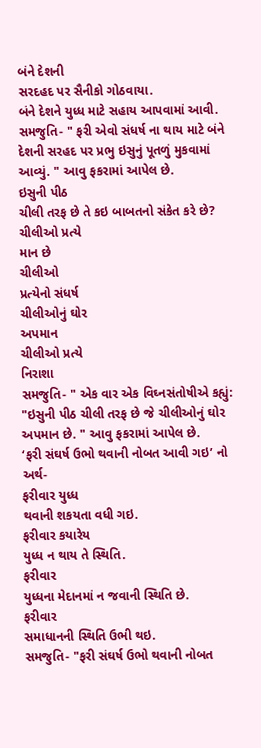બંને દેશની
સરદહદ પર સૈનીકો ગોઠવાયા.
બંને દેશને યુધ્ધ માટે સહાય આપવામાં આવી.
સમજુતિ- " ફરી એવો સંધર્ષ ના થાય માટે બંને દેશની સરહદ પર પ્રભુ ઇસુનું પૂતળું મુકવામાં આવ્યું. " આવુ ફકરામાં આપેલ છે.
ઇસુની પીઠ
ચીલી તરફ છે તે કઇ બાબતનો સંકેત કરે છે?
ચીલીઓ પ્રત્યે
માન છે
ચીલીઓ
પ્રત્યેનો સંધર્ષ
ચીલીઓનું ઘોર
અપમાન
ચીલીઓ પ્રત્યે
નિરાશા
સમજુતિ- " એક વાર એક વિઘ્નસંતોષીએ કહ્યું: "ઇસુની પીઠ ચીલી તરફ છે જે ચીલીઓનું ઘોર અપમાન છે. " આવુ ફકરામાં આપેલ છે.
‘ફરી સંઘર્ષ ઉભો થવાની નોબત આવી ગઇ’ નો અર્થ-
ફરીવાર યુધ્ધ
થવાની શકયતા વધી ગઇ.
ફરીવાર કયારેય
યુધ્ધ ન થાય તે સ્થિતિ.
ફરીવાર
યુધ્ધના મેદાનમાં ન જવાની સ્થિતિ છે.
ફરીવાર
સમાધાનની સ્થિતિ ઉભી થઇ.
સમજુતિ- "ફરી સંઘર્ષ ઉભો થવાની નોબત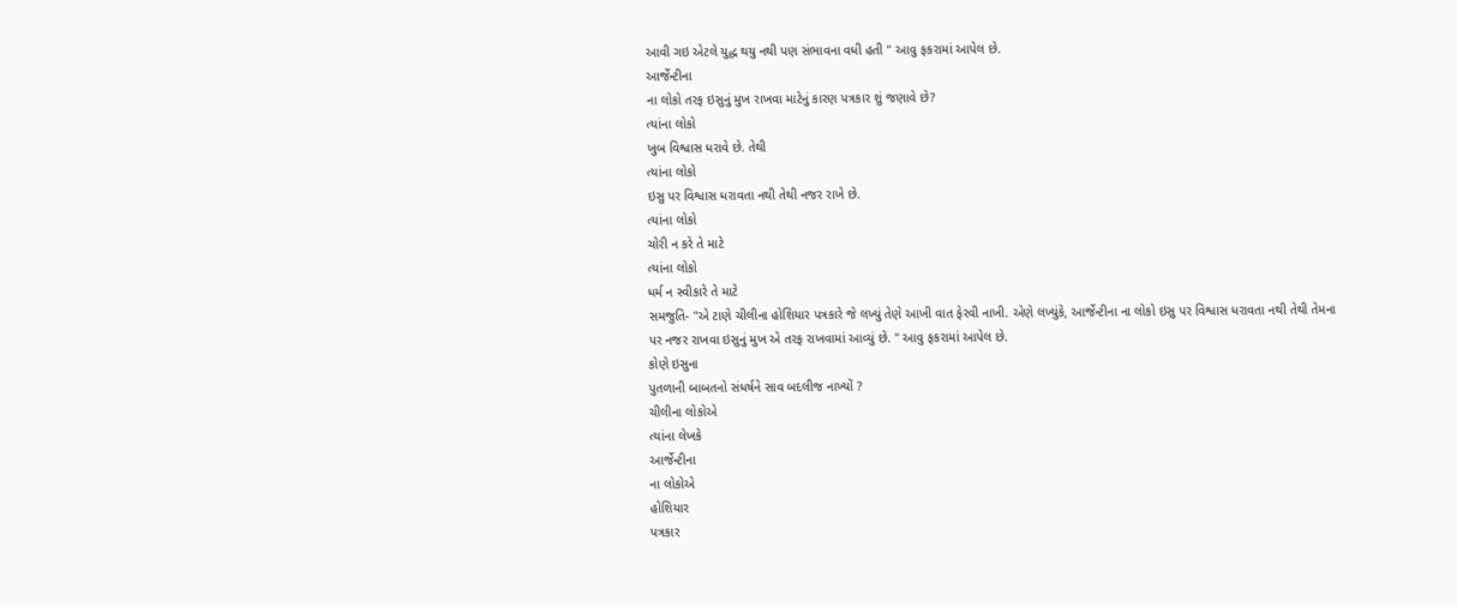આવી ગઇ એટલે યુદ્ધ થયુ નથી પણ સંભાવના વધી હતી " આવુ ફકરામાં આપેલ છે.
આર્જેન્ટીના
ના લોકો તરફ ઇસુનું મુખ રાખવા માટેનું કારણ પત્રકાર શું જણાવે છે?
ત્યાંના લોકો
ખુબ વિશ્વાસ ધરાવે છે. તેથી
ત્યાંના લોકો
ઇસુ પર વિશ્વાસ ધરાવતા નથી તેથી નજર રાખે છે.
ત્યાંના લોકો
ચોરી ન કરે તે માટે
ત્યાંના લોકો
ધર્મ ન સ્વીકારે તે માટે
સમજુતિ- "એ ટાણે ચીલીના હોશિયાર પત્રકારે જે લખ્યું તેણે આખી વાત ફેરવી નાખી. એણે લખ્યુંકે, આર્જેન્ટીના ના લોકો ઇસુ પર વિશ્વાસ ધરાવતા નથી તેથી તેમના પર નજર રાખવા ઇસુનું મુખ એ તરફ રાખવામાં આવ્યું છે. " આવુ ફકરામાં આપેલ છે.
કોણે ઇસુના
પુતળાની બાબતનો સંધર્ષને સાવ બદલીજ નાખ્યોં ?
ચીલીના લોકોએ
ત્યાંના લેખકે
આર્જેન્ટીના
ના લોકોએ
હોશિયાર
પત્રકાર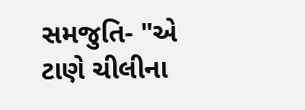સમજુતિ- "એ ટાણે ચીલીના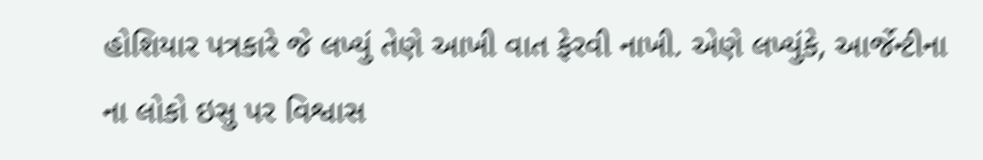હોશિયાર પત્રકારે જે લખ્યું તેણે આખી વાત ફેરવી નાખી. એણે લખ્યુંકે, આર્જેન્ટીના ના લોકો ઇસુ પર વિશ્વાસ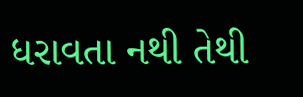ધરાવતા નથી તેથી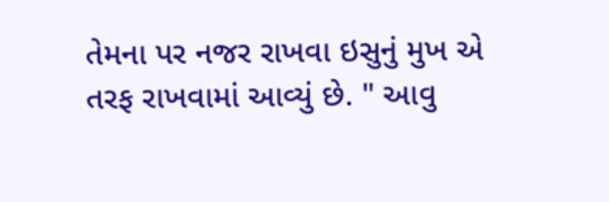તેમના પર નજર રાખવા ઇસુનું મુખ એ તરફ રાખવામાં આવ્યું છે. " આવુ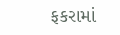ફકરામાં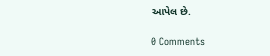આપેલ છે.

0 Comments